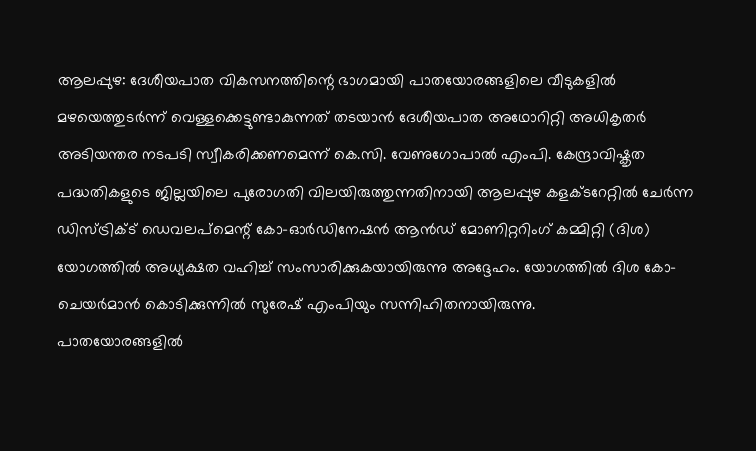ആലപ്പുഴ: ദേശീയപാത വികസനത്തിന്റെ ഭാഗമായി പാതയോരങ്ങളിലെ വീടുകളിൽ മഴയെത്തുടർന്ന് വെള്ളക്കെട്ടുണ്ടാകുന്നത് തടയാൻ ദേശീയപാത അഥോറിറ്റി അധികൃതർ അടിയന്തര നടപടി സ്വീകരിക്കണമെന്ന് കെ.സി. വേണുഗോപാൽ എംപി. കേന്ദ്രാവിഷ്കൃത പദ്ധതികളുടെ ജില്ലയിലെ പുരോഗതി വിലയിരുത്തുന്നതിനായി ആലപ്പുഴ കളക്ടറേറ്റിൽ ചേർന്ന ഡിസ്ട്രിക്ട് ഡെവലപ്മെന്റ് കോ-ഓർഡിനേഷൻ ആൻഡ് മോണിറ്ററിംഗ് കമ്മിറ്റി (ദിശ) യോഗത്തിൽ അധ്യക്ഷത വഹിച്ച് സംസാരിക്കുകയായിരുന്നു അദ്ദേഹം. യോഗത്തിൽ ദിശ കോ-ചെയർമാൻ കൊടിക്കുന്നിൽ സുരേഷ് എംപിയും സന്നിഹിതനായിരുന്നു.
പാതയോരങ്ങളിൽ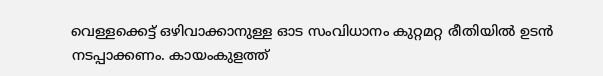വെള്ളക്കെട്ട് ഒഴിവാക്കാനുള്ള ഓട സംവിധാനം കുറ്റമറ്റ രീതിയിൽ ഉടൻ നടപ്പാക്കണം. കായംകുളത്ത്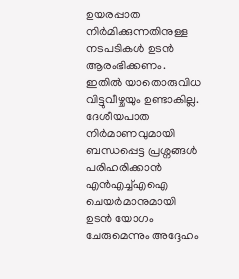ഉയരപ്പാത നിർമിക്കുന്നതിനുള്ള നടപടികൾ ഉടൻ ആരംഭിക്കണം. ഇതിൽ യാതൊരുവിധ വിട്ടുവീഴ്ചയും ഉണ്ടാകില്ല. ദേശീയപാത നിർമാണവുമായി ബന്ധപ്പെട്ട പ്രശ്നങ്ങൾ പരിഹരിക്കാൻ എൻഎച്ച്എഐ ചെയർമാനുമായി ഉടൻ യോഗം ചേരുമെന്നും അദ്ദേഹം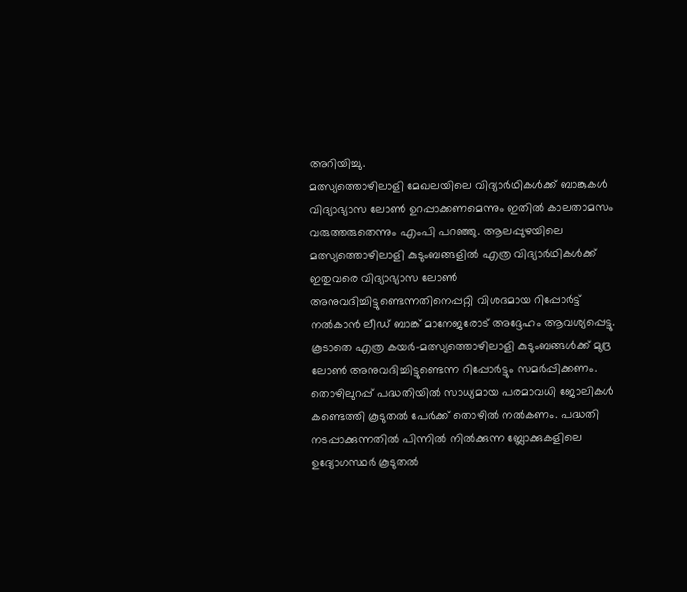അറിയിച്ചു.
മത്സ്യത്തൊഴിലാളി മേഖലയിലെ വിദ്യാർഥികൾക്ക് ബാങ്കുകൾ വിദ്യാഭ്യാസ ലോൺ ഉറപ്പാക്കണമെന്നും ഇതിൽ കാലതാമസം വരുത്തരുതെന്നും എംപി പറഞ്ഞു. ആലപ്പുഴയിലെ മത്സ്യത്തൊഴിലാളി കുടുംബങ്ങളിൽ എത്ര വിദ്യാർഥികൾക്ക് ഇതുവരെ വിദ്യാഭ്യാസ ലോൺ അനുവദിച്ചിട്ടുണ്ടെന്നതിനെപ്പറ്റി വിശദമായ റിപ്പോർട്ട് നൽകാൻ ലീഡ് ബാങ്ക് മാനേജരോട് അദ്ദേഹം ആവശ്യപ്പെട്ടു. കൂടാതെ എത്ര കയർ-മത്സ്യത്തൊഴിലാളി കുടുംബങ്ങൾക്ക് മുദ്ര ലോൺ അനുവദിച്ചിട്ടുണ്ടെന്ന റിപ്പോർട്ടും സമർപ്പിക്കണം.
തൊഴിലുറപ്പ് പദ്ധതിയിൽ സാധ്യമായ പരമാവധി ജോലികൾ കണ്ടെത്തി കൂടുതൽ പേർക്ക് തൊഴിൽ നൽകണം. പദ്ധതി നടപ്പാക്കുന്നതിൽ പിന്നിൽ നിൽക്കുന്ന ബ്ലോക്കുകളിലെ ഉദ്യോഗസ്ഥർ കൂടുതൽ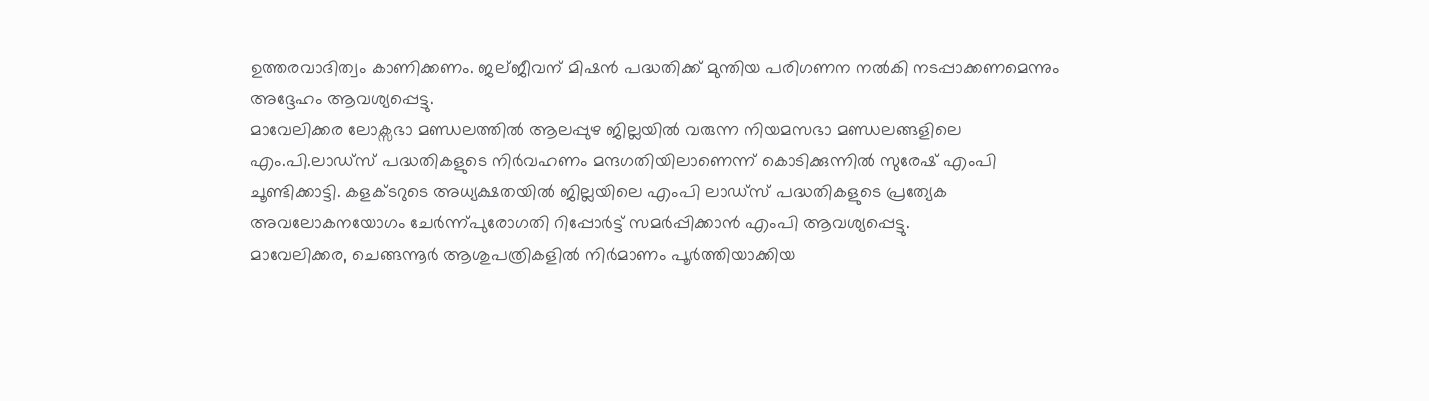ഉത്തരവാദിത്വം കാണിക്കണം. ജല്ജീവന് മിഷൻ പദ്ധതിക്ക് മുന്തിയ പരിഗണന നൽകി നടപ്പാക്കണമെന്നും അദ്ദേഹം ആവശ്യപ്പെട്ടു.
മാവേലിക്കര ലോക്സഭാ മണ്ഡലത്തിൽ ആലപ്പുഴ ജില്ലയിൽ വരുന്ന നിയമസഭാ മണ്ഡലങ്ങളിലെ എം.പി.ലാഡ്സ് പദ്ധതികളുടെ നിർവഹണം മന്ദഗതിയിലാണെന്ന് കൊടിക്കുന്നിൽ സുരേഷ് എംപി ചൂണ്ടിക്കാട്ടി. കളക്ടറുടെ അധ്യക്ഷതയിൽ ജില്ലയിലെ എംപി ലാഡ്സ് പദ്ധതികളുടെ പ്രത്യേക അവലോകനയോഗം ചേർന്ന്പുരോഗതി റിപ്പോർട്ട് സമർപ്പിക്കാൻ എംപി ആവശ്യപ്പെട്ടു.
മാവേലിക്കര, ചെങ്ങന്നൂർ ആശുപത്രികളിൽ നിർമാണം പൂർത്തിയാക്കിയ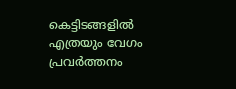കെട്ടിടങ്ങളിൽ എത്രയും വേഗം പ്രവർത്തനം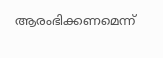ആരംഭിക്കണമെന്ന്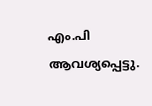എം.പി ആവശ്യപ്പെട്ടു.